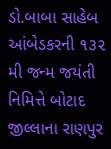ડો.બાબા સાહેબ આંબેડકરની ૧૩૨ મી જન્મ જયંતી નિમિત્તે બોટાદ જીલ્લાના રાણપુર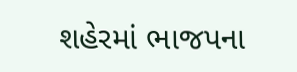શહેરમાં ભાજપના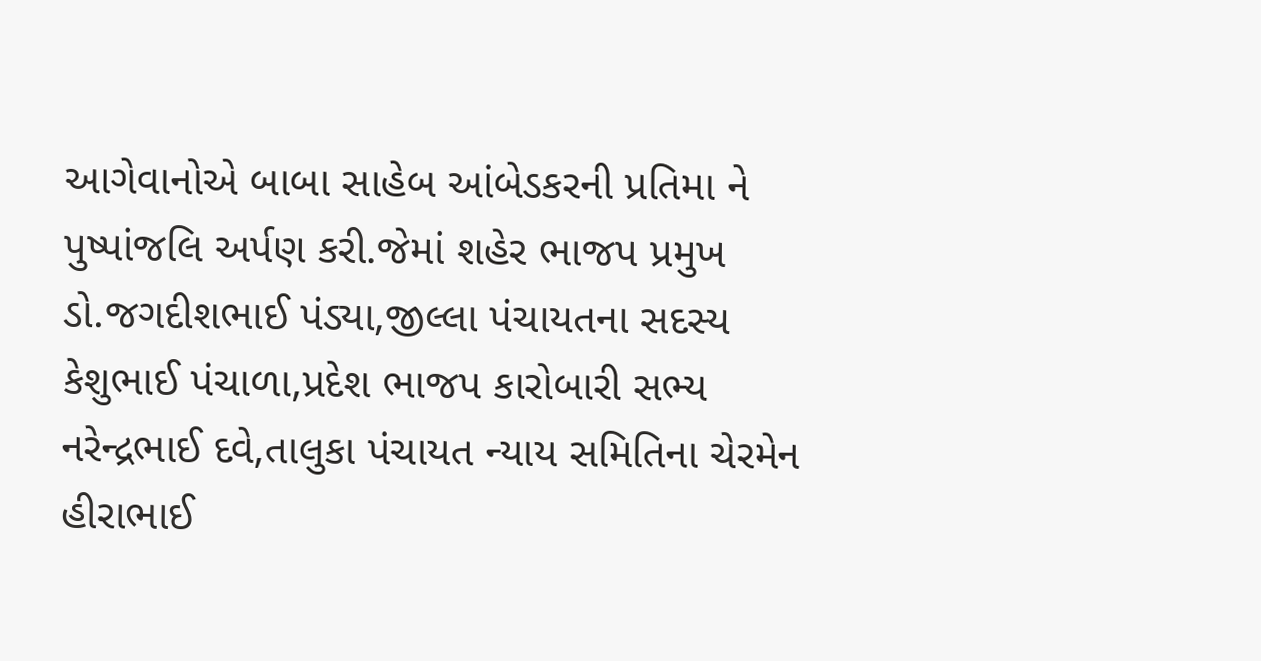આગેવાનોએ બાબા સાહેબ આંબેડકરની પ્રતિમા ને પુષ્પાંજલિ અર્પણ કરી.જેમાં શહેર ભાજપ પ્રમુખ ડો.જગદીશભાઈ પંડ્યા,જીલ્લા પંચાયતના સદસ્ય કેશુભાઈ પંચાળા,પ્રદેશ ભાજપ કારોબારી સભ્ય નરેન્દ્રભાઈ દવે,તાલુકા પંચાયત ન્યાય સમિતિના ચેરમેન હીરાભાઈ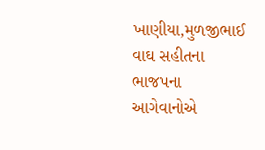ખાણીયા,મુળજીભાઈ વાઘ સહીતના ભાજપના આગેવાનોએ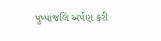પુષ્પાંજલિ અર્પણ કરી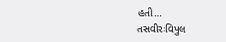હતી…
તસવીરઃવિપુલ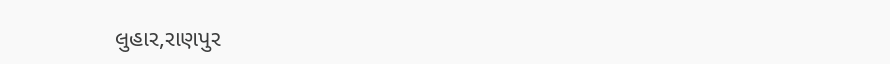લુહાર,રાણપુર